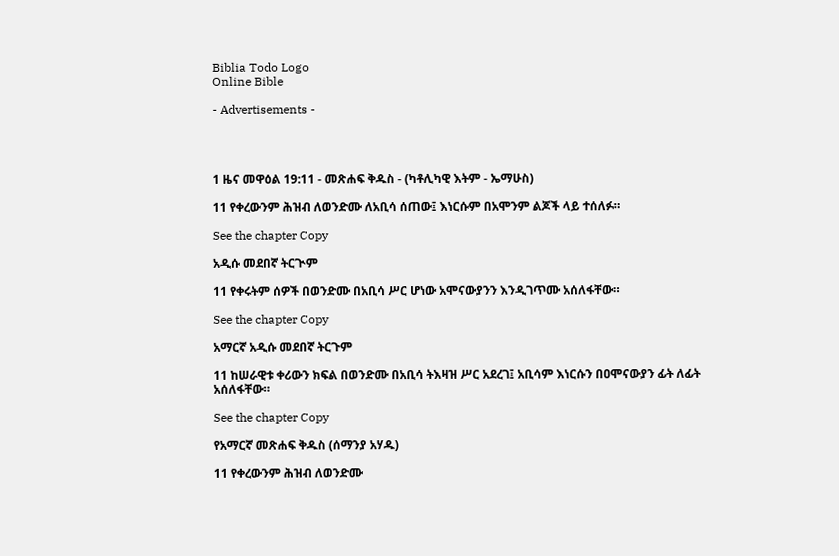Biblia Todo Logo
Online Bible

- Advertisements -




1 ዜና መዋዕል 19:11 - መጽሐፍ ቅዱስ - (ካቶሊካዊ እትም - ኤማሁስ)

11 የቀረውንም ሕዝብ ለወንድሙ ለአቢሳ ሰጠው፤ እነርሱም በአሞንም ልጆች ላይ ተሰለፉ።

See the chapter Copy

አዲሱ መደበኛ ትርጒም

11 የቀሩትም ሰዎች በወንድሙ በአቢሳ ሥር ሆነው አሞናውያንን እንዲገጥሙ አሰለፋቸው።

See the chapter Copy

አማርኛ አዲሱ መደበኛ ትርጉም

11 ከሠራዊቱ ቀሪውን ክፍል በወንድሙ በአቢሳ ትእዛዝ ሥር አደረገ፤ አቢሳም እነርሱን በዐሞናውያን ፊት ለፊት አሰለፋቸው።

See the chapter Copy

የአማርኛ መጽሐፍ ቅዱስ (ሰማንያ አሃዱ)

11 የቀረውንም ሕዝብ ለወንድሙ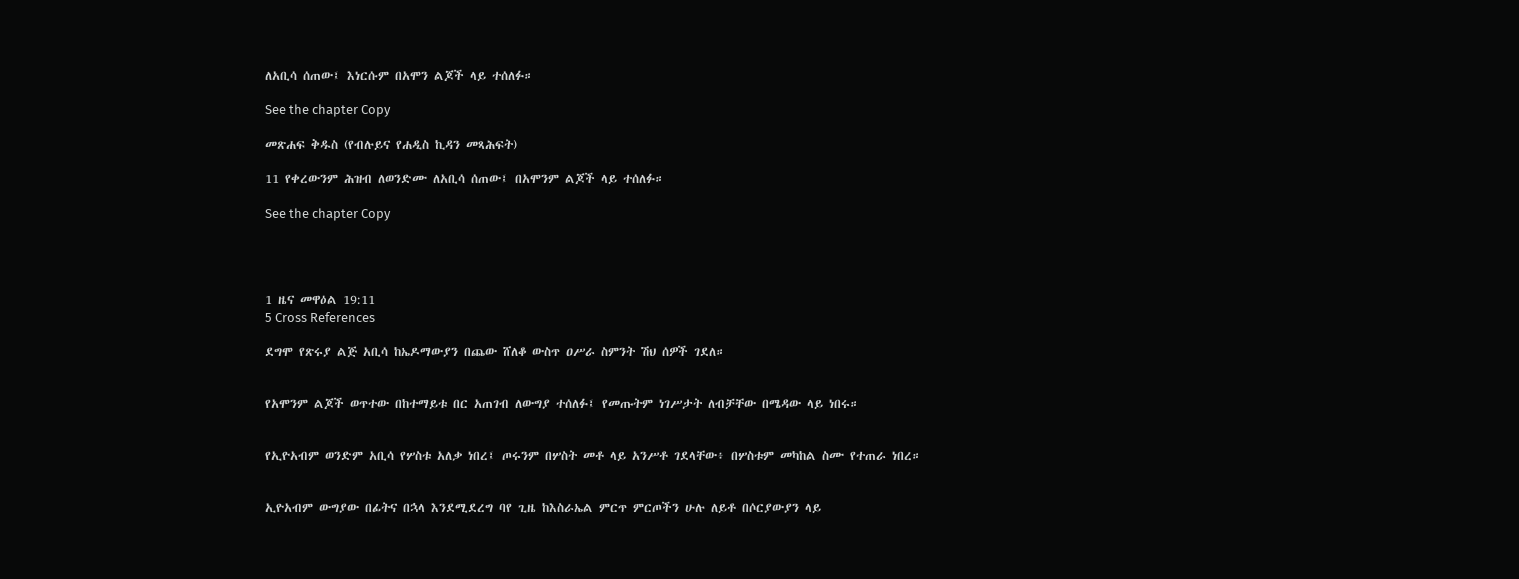ለአቢሳ ሰጠው፤ እነርሱም በአሞን ልጆች ላይ ተሰለፉ።

See the chapter Copy

መጽሐፍ ቅዱስ (የብሉይና የሐዲስ ኪዳን መጻሕፍት)

11 የቀረውንም ሕዝብ ለወንድሙ ለአቢሳ ሰጠው፤ በአሞንም ልጆች ላይ ተሰለፉ።

See the chapter Copy




1 ዜና መዋዕል 19:11
5 Cross References

ደግሞ የጽሩያ ልጅ አቢሳ ከኤዶማውያን በጨው ሸለቆ ውስጥ ዐሥራ ስምንት ሽህ ሰዎች ገደለ።


የአሞንም ልጆች ወጥተው በከተማይቱ በር አጠገብ ለውግያ ተሰለፉ፤ የመጡትም ነገሥታት ለብቻቸው በሜዳው ላይ ነበሩ።


የኢዮአብም ወንድም አቢሳ የሦስቱ አለቃ ነበረ፤ ጦሩንም በሦስት መቶ ላይ አንሥቶ ገደላቸው፥ በሦስቱም መካከል ስሙ የተጠራ ነበረ።


ኢዮአብም ውግያው በፊትና በኋላ እንደሚደረግ ባየ ጊዜ ከእስራኤል ምርጥ ምርጦችን ሁሉ ለይቶ በሶርያውያን ላይ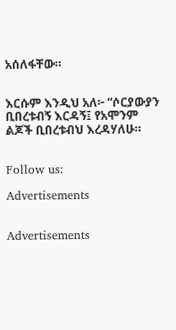አሰለፋቸው።


እርሱም እንዲህ አለ፦ “ሶርያውያን ቢበረቱብኝ እርዳኝ፤ የአሞንም ልጆች ቢበረቱብህ እረዳሃለሁ።


Follow us:

Advertisements


Advertisements